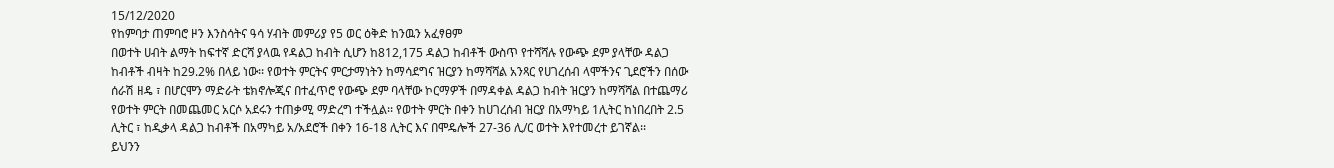15/12/2020
የከምባታ ጠምባሮ ዞን እንስሳትና ዓሳ ሃብት መምሪያ የ5 ወር ዕቅድ ከንዉን አፈፃፀም
በወተት ሀብት ልማት ከፍተኛ ድርሻ ያላዉ የዳልጋ ከብት ሲሆን ከ812,175 ዳልጋ ከብቶች ውስጥ የተሻሻሉ የውጭ ደም ያላቸው ዳልጋ ከብቶች ብዛት ከ29.2% በላይ ነው፡፡ የወተት ምርትና ምርታማነትን ከማሳደግና ዝርያን ከማሻሻል አንጻር የሀገረሰብ ላሞችንና ጊደሮችን በሰው ሰራሽ ዘዴ ፣ በሆርሞን ማድራት ቴክኖሎጂና በተፈጥሮ የውጭ ደም ባላቸው ኮርማዎች በማዳቀል ዳልጋ ከብት ዝርያን ከማሻሻል በተጨማሪ የወተት ምርት በመጨመር አርሶ አደሩን ተጠቃሚ ማድረግ ተችሏል፡፡ የወተት ምርት በቀን ከሀገረሰብ ዝርያ በአማካይ 1ሊትር ከነበረበት 2.5 ሊትር ፣ ከዲቃላ ዳልጋ ከብቶች በአማካይ አ/አደሮች በቀን 16-18 ሊትር እና በሞዴሎች 27-36 ሊ/ር ወተት እየተመረተ ይገኛል፡፡
ይህንን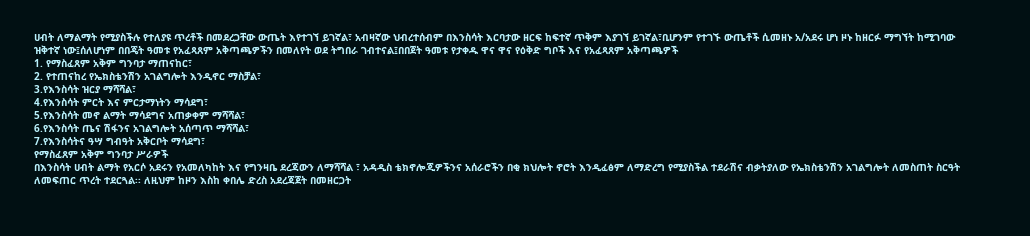ሀብት ለማልማት የሚያስችሉ የተለያዩ ጥረቶች በመደረጋቸው ውጤት እየተገኘ ይገኛል፣ አብዛኛው ህብረተሰብም በእንስሳት እርባታው ዘርፍ ከፍተኛ ጥቅም እያገኘ ይገኛል፣ቢሆንም የተገኙ ውጤቶች ሲመዘኑ አ/አደሩ ሆነ ዞኑ ከዘርፉ ማግኘት ከሚገባው ዝቅተኛ ነው፤ሰለሆነም በበጄት ዓመቱ የአፈጻጸም አቅጣጫዎችን በመለየት ወደ ትግበራ ገብተናል፤በበጀት ዓመቱ የታቀዱ ዋና ዋና የዕቅድ ግቦች እና የአፈጻጸም አቅጣጫዎች
1. የማስፈጸም አቅም ግንባታ ማጠናከር፣
2. የተጠናከረ የኤክስቴንሽን አገልግሎት እንዲኖር ማስቻል፣
3.የእንስሳት ዝርያ ማሻሻል፣
4.የእንስሳት ምርት እና ምርታማነትን ማሳደግ፣
5.የእንስሳት መኖ ልማት ማሳደግና አጠቃቀም ማሻሻል፣
6.የእንስሳት ጤና ሽፋንና አገልግሎት አሰጣጥ ማሻሻል፣
7.የእንስሳትና ዓሣ ግብዓት አቅርቦት ማሳደግ፣
የማስፈጸም አቅም ግንባታ ሥራዎች
በእንስሳት ሀብት ልማት የአርሶ አደሩን የአመለካከት እና የግንዛቤ ደረጃውን ለማሻሻል ፣ አዳዲስ ቴክኖሎጂዎችንና አሰራሮችን በቂ ክህሎት ኖሮት እንዲፈፅም ለማድረግ የሚያስችል ተደራሽና ብቃትያለው የኤክስቴንሽን አገልግሎት ለመስጠት ስርዓት ለመፍጠር ጥረት ተደርጓል፡፡ ለዚህም ከዞን እስከ ቀበሌ ድረስ አደረጃጀት በመዘርጋት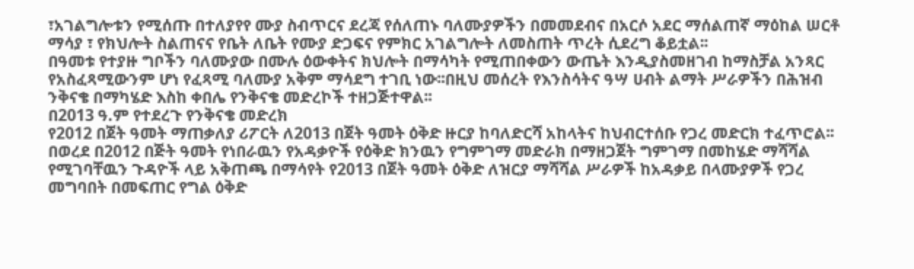፣አገልግሎቱን የሚሰጡ በተለያየየ ሙያ ስብጥርና ደረጃ የሰለጠኑ ባለሙያዎችን በመመደብና በአርሶ አደር ማሰልጠኛ ማዕከል ሠርቶ ማሳያ ፣ የክህሎት ስልጠናና የቤት ለቤት የሙያ ድጋፍና የምክር አገልግሎት ለመስጠት ጥረት ሲደረግ ቆይቷል፡፡
በዓመቱ የተያዙ ግቦችን ባለሙያው በሙሉ ዕውቀትና ክህሎት በማሳካት የሚጠበቀውን ውጤት እንዲያስመዘገብ ከማስቻል አንጻር የአስፈጻሚውንም ሆነ የፈጻሚ ባለሙያ አቅም ማሳደግ ተገቢ ነው፡፡በዚህ መሰረት የእንስሳትና ዓሣ ሀብት ልማት ሥራዎችን በሕዝብ ንቅናቄ በማካሄድ እስከ ቀበሌ የንቅናቄ መድረኮች ተዘጋጅተዋል፡፡
በ2013 ዓ.ም የተደረጉ የንቅናቄ መድረክ
የ2012 በጀት ዓመት ማጠቃለያ ሪፖርት ለ2013 በጀት ዓመት ዕቅድ ዙርያ ከባለድርሻ አከላትና ከህብርተሰቡ የጋረ መድርክ ተፈጥሮል፡፡
በወረደ በ2012 በጅት ዓመት የነበራዉን የአዳቃዮች የዕቅድ ክንዉን የግምገማ መድራክ በማዘጋጀት ግምገማ በመከሄድ ማሻሻል የሚገባቸዉን ጉዳዮች ላይ አቅጠጫ በማሳየት የ2013 በጀት ዓመት ዕቅድ ለዝርያ ማሻሻል ሥራዎች ከአዳቃይ በላሙያዎች የጋረ መግባበት በመፍጠር የግል ዕቅድ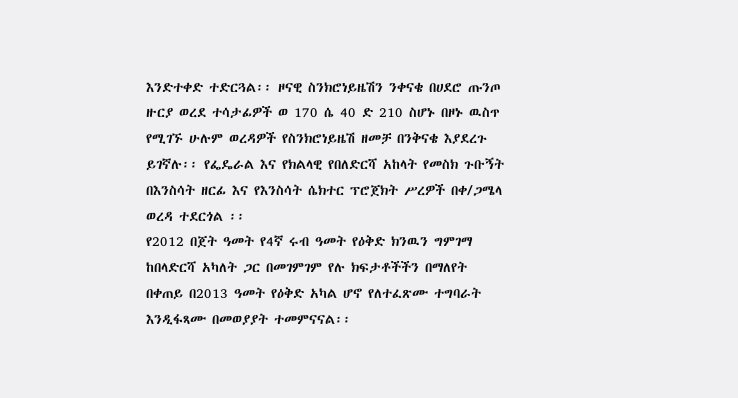እንድተቀድ ተድርጓል፡፡ ዞናዊ ስንክሮነይዜሽን ንቀናቄ በሀደሮ ጡንጦ ዙርያ ወረደ ተሳታፊዎች ወ 170 ሴ 40 ድ 210 ስሆኑ በዞኑ ዉስጥ የሚገኙ ሁሉም ወረዳዎች የስንክሮነይዜሽ ዘመቻ በንቅናቄ እያደረጉ ይገኛሉ፡፡ የፌዴራል እና የክልላዊ የበለድርሻ አከላት የመስክ ጉቡኝት በእንስሳት ዘርፊ እና የእንስሳት ሴክተር ፕሮጀክት ሥረዎች በቀ/ጋሜላ ወረዳ ተደርጎል ፡፡
የ2012 በጀት ዓመት የ4ኛ ሩብ ዓመት የዕቅድ ክንዉን ግምገማ ከበላድርሻ አካለት ጋር በመገምገም የሉ ክፍታቶችችን በማለየት በቀጠይ በ2013 ዓመት የዕቅድ አካል ሆኖ የለተፈጽሙ ተግባራት እንዲፋጻሙ በመወያያት ተመምናናል፡፡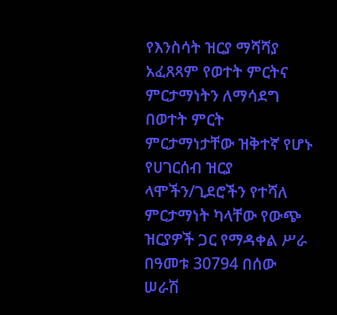የእንስሳት ዝርያ ማሻሻያ አፈጸጻም የወተት ምርትና ምርታማነትን ለማሳደግ በወተት ምርት ምርታማነታቸው ዝቅተኛ የሆኑ የሀገርሰብ ዝርያ ላሞችን/ጊደሮችን የተሻለ ምርታማነት ካላቸው የውጭ ዝርያዎች ጋር የማዳቀል ሥራ በዓመቱ 30794 በሰው ሠራሽ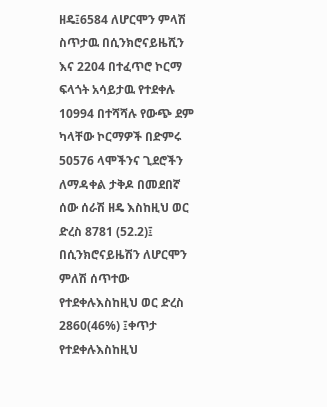ዘዴ፤6584 ለሆርሞን ምላሽ ስጥታዉ በሲንክሮናይዜሺን እና 2204 በተፈጥሮ ኮርማ ፍላጎት አሳይታዉ የተደቀሉ 10994 በተሻሻሉ የውጭ ደም ካላቸው ኮርማዎች በድምሩ 50576 ላሞችንና ጊደሮችን ለማዳቀል ታቅዶ በመደበኛ ሰው ሰራሽ ዘዴ እስከዚህ ወር ድረስ 8781 (52.2)፤ በሲንክሮናይዜሽን ለሆርሞን ምለሽ ሰጥተው የተደቀሉእስከዚህ ወር ድረስ 2860(46%) ፤ቀጥታ የተደቀሉእስከዚህ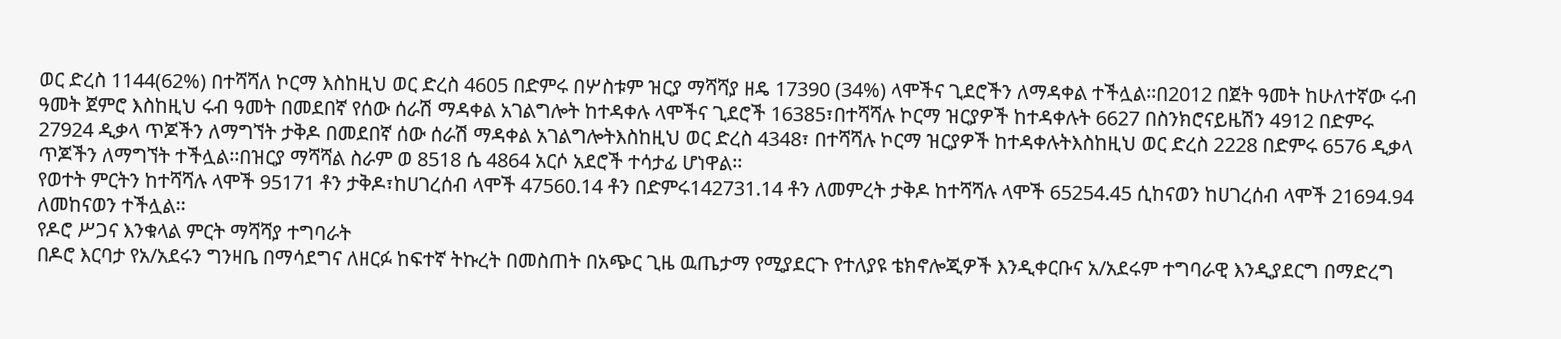ወር ድረስ 1144(62%) በተሻሻለ ኮርማ እስከዚህ ወር ድረስ 4605 በድምሩ በሦስቱም ዝርያ ማሻሻያ ዘዴ 17390 (34%) ላሞችና ጊደሮችን ለማዳቀል ተችሏል፡፡በ2012 በጀት ዓመት ከሁለተኛው ሩብ ዓመት ጀምሮ እስከዚህ ሩብ ዓመት በመደበኛ የሰው ሰራሽ ማዳቀል አገልግሎት ከተዳቀሉ ላሞችና ጊደሮች 16385፣በተሻሻሉ ኮርማ ዝርያዎች ከተዳቀሉት 6627 በስንክሮናይዜሽን 4912 በድምሩ 27924 ዲቃላ ጥጆችን ለማግኘት ታቅዶ በመደበኛ ሰው ሰራሽ ማዳቀል አገልግሎትእስከዚህ ወር ድረስ 4348፣ በተሻሻሉ ኮርማ ዝርያዎች ከተዳቀሉትእስከዚህ ወር ድረስ 2228 በድምሩ 6576 ዲቃላ ጥጆችን ለማግኘት ተችሏል፡፡በዝርያ ማሻሻል ስራም ወ 8518 ሴ 4864 አርሶ አደሮች ተሳታፊ ሆነዋል፡፡
የወተት ምርትን ከተሻሻሉ ላሞች 95171 ቶን ታቅዶ፣ከሀገረሰብ ላሞች 47560.14 ቶን በድምሩ142731.14 ቶን ለመምረት ታቅዶ ከተሻሻሉ ላሞች 65254.45 ሲከናወን ከሀገረሰብ ላሞች 21694.94 ለመከናወን ተችሏል፡፡
የዶሮ ሥጋና እንቁላል ምርት ማሻሻያ ተግባራት
በዶሮ እርባታ የአ/አደሩን ግንዛቤ በማሳደግና ለዘርፉ ከፍተኛ ትኩረት በመስጠት በአጭር ጊዜ ዉጤታማ የሚያደርጉ የተለያዩ ቴክኖሎጂዎች እንዲቀርቡና አ/አደሩም ተግባራዊ እንዲያደርግ በማድረግ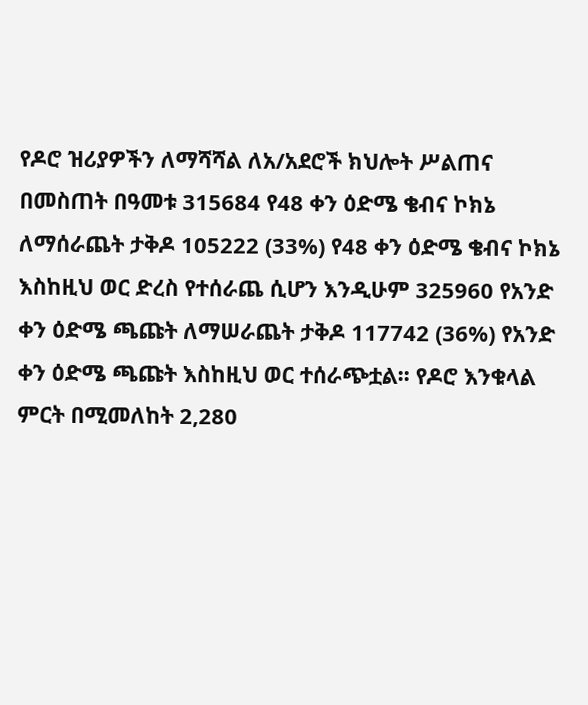የዶሮ ዝሪያዎችን ለማሻሻል ለአ/አደሮች ክህሎት ሥልጠና በመስጠት በዓመቱ 315684 የ48 ቀን ዕድሜ ቄብና ኮክኔ ለማሰራጨት ታቅዶ 105222 (33%) የ48 ቀን ዕድሜ ቄብና ኮክኔ እስከዚህ ወር ድረስ የተሰራጨ ሲሆን እንዲሁም 325960 የአንድ ቀን ዕድሜ ጫጩት ለማሠራጨት ታቅዶ 117742 (36%) የአንድ ቀን ዕድሜ ጫጩት እስከዚህ ወር ተሰራጭቷል፡፡ የዶሮ እንቁላል ምርት በሚመለከት 2,280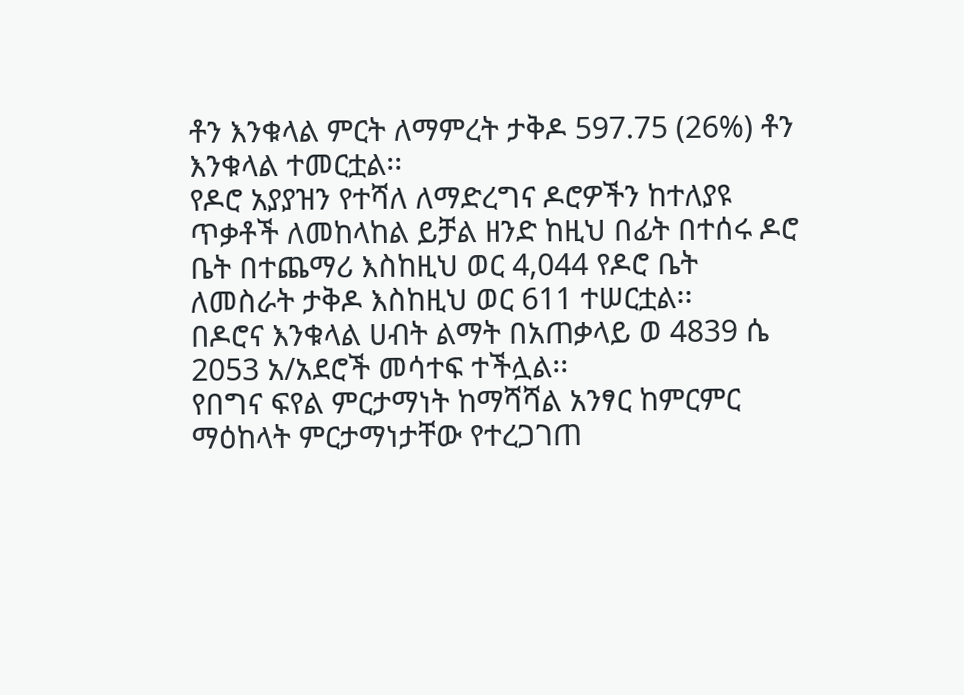ቶን እንቁላል ምርት ለማምረት ታቅዶ 597.75 (26%) ቶን እንቁላል ተመርቷል፡፡
የዶሮ አያያዝን የተሻለ ለማድረግና ዶሮዎችን ከተለያዩ ጥቃቶች ለመከላከል ይቻል ዘንድ ከዚህ በፊት በተሰሩ ዶሮ ቤት በተጨማሪ እስከዚህ ወር 4,044 የዶሮ ቤት ለመስራት ታቅዶ እስከዚህ ወር 611 ተሠርቷል፡፡
በዶሮና እንቁላል ሀብት ልማት በአጠቃላይ ወ 4839 ሴ 2053 አ/አደሮች መሳተፍ ተችሏል፡፡
የበግና ፍየል ምርታማነት ከማሻሻል አንፃር ከምርምር ማዕከላት ምርታማነታቸው የተረጋገጠ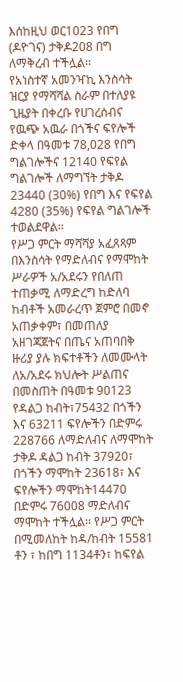እሰከዚህ ወር1023 የበግ (ዶዮገና) ታቅዶ208 በግ ለማቅረብ ተችሏል፡፡
የአነስተኛ አመንዣኪ እንስሳት ዝርያ የማሻሻል ስራም በተለያዩ ጊዜያት በቀረቡ የሀገረሰብና የዉጭ አዉራ በጎችና ፍየሎች ድቀላ በዓመቱ 78,028 የበግ ግልገሎችና 12140 የፍየል ግልገሎች ለማግኘት ታቅዶ 23440 (30%) የበግ እና የፍየል 4280 (35%) የፍየል ግልገሎች ተወልደዋል፡፡
የሥጋ ምርት ማሻሻያ አፈጸጻም
በእንስሳት የማድለብና የማሞከት ሥራዎች አ/አደሩን የበለጠ ተጠቃሚ ለማድረግ ከድለባ ከብቶች አመራረጥ ጀምሮ በመኖ አጠቃቀም፣ በመጠለያ አዘገጃጀትና በጤና አጠባበቅ ዙሪያ ያሉ ክፍተቶችን ለመሙላት ለአ/አደሩ ክህሎት ሥልጠና በመስጠት በዓመቱ 90123 የዳልጋ ከብት፣75432 በጎችን እና 63211 ፍየሎችን በድምሩ 228766 ለማድለብና ለማሞከት ታቅዶ ዳልጋ ከብት 37920፣ በጎችን ማሞከት 23618፣ እና ፍየሎችን ማሞከት14470 በድምሩ 76008 ማድለብና ማሞከት ተችሏል፡፡ የሥጋ ምርት በሚመለከት ከዳ/ከብት 15581 ቶን ፣ ከበግ 1134ቶን፣ ከፍየል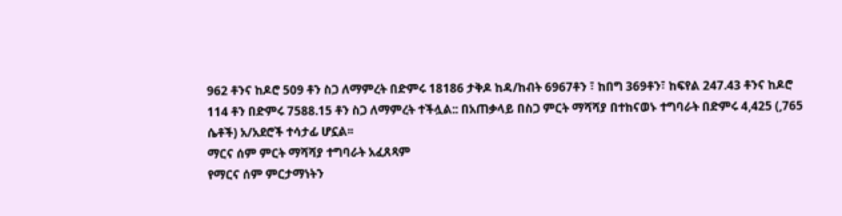962 ቶንና ከዶሮ 509 ቶን ስጋ ለማምረት በድምሩ 18186 ታቅዶ ከዳ/ከብት 6967ቶን ፣ ከበግ 369ቶን፣ ከፍየል 247.43 ቶንና ከዶሮ 114 ቶን በድምሩ 7588.15 ቶን ስጋ ለማምረት ተችሏል:: በአጠቃላይ በስጋ ምርት ማሻሻያ በተከናወኑ ተግባራት በድምሩ 4,425 (,765 ሴቶች) አ/አደሮች ተሳታፊ ሆኗል፡፡
ማርና ሰም ምርት ማሻሻያ ተግባራት አፈጸጻም
የማርና ሰም ምርታማነትን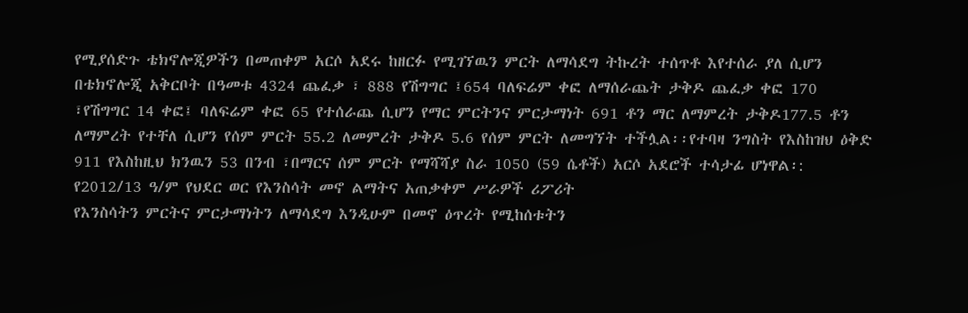የሚያሰድጉ ቴክኖሎጂዎችን በመጠቀም አርሶ አደሩ ከዘርፉ የሚገኘዉን ምርት ለማሳደግ ትኩረት ተሰጥቶ እየተሰራ ያለ ሲሆን በቴክኖሎጂ አቅርቦት በዓመቱ 4324 ጨፈቃ ፣ 888 የሽግግር ፤654 ባለፍሬም ቀፎ ለማሰራጨት ታቅዶ ጨፈቃ ቀፎ 170 ፣የሽግግር 14 ቀፎ፤ ባለፍሬም ቀፎ 65 የተሰራጨ ሲሆን የማር ምርትንና ምርታማነት 691 ቶን ማር ለማምረት ታቅዶ177.5 ቶን ለማምረት የተቸለ ሲሆን የሰም ምርት 55.2 ለመምረት ታቅዶ 5.6 የሰም ምርት ለመግኘት ተችሏል፡፡የተባዛ ንግስት የእስከዝህ ዕቅድ 911 የእስከዚህ ክንዉን 53 በንብ ፣በማርና ሰም ምርት የማሻሻያ ስራ 1050 (59 ሴቶች) አርሶ አደሮች ተሳታፊ ሆነዋል፡:
የ2012/13 ዓ/ም የህደር ወር የእንስሳት መኖ ልማትና አጠቃቀም ሥራዎች ሪፖሪት
የእንስሳትን ምርትና ምርታማነትን ለማሳደግ እንዲሁም በመኖ ዕጥረት የሚከሰቱትን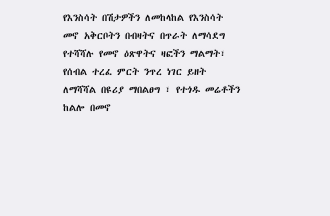የእንስሳት በሽታዎችን ለመከላከል የእንስሳት መኖ አቅርቦትን በብዛትና በጥራት ለማሳደግ የተሻሻሉ የመኖ ዕጽዋትና ዛፎችን ማልማት፣ የሰብል ተረፈ ምርት ንጥረ ነገር ይዘት ለማሻሻል በዩሪያ ማበልፀግ ፣ የተጎዱ መሬቶችን ከልሎ በመኖ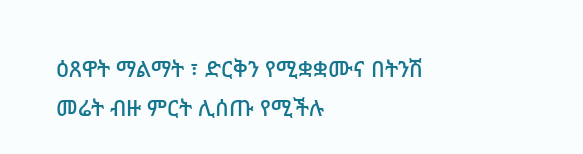ዕጸዋት ማልማት ፣ ድርቅን የሚቋቋሙና በትንሽ መሬት ብዙ ምርት ሊሰጡ የሚችሉ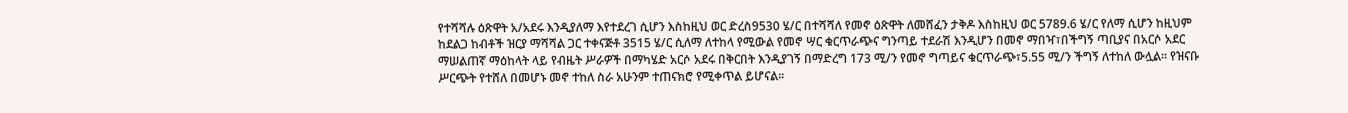የተሻሻሉ ዕጽዋት አ/አደሩ እንዲያለማ እየተደረገ ሲሆን እስከዚህ ወር ድረስ9530 ሄ/ር በተሻሻለ የመኖ ዕጽዋት ለመሸፈን ታቅዶ እስከዚህ ወር 5789.6 ሄ/ር የለማ ሲሆን ከዚህም ከደልጋ ከብቶች ዝርያ ማሻሻል ጋር ተቀናጅቶ 3515 ሄ/ር ሲለማ ለተከላ የሚውል የመኖ ሣር ቁርጥራጭና ግንጣይ ተደራሽ እንዲሆን በመኖ ማበዣ፣በችግኝ ጣቢያና በአርሶ አደር ማሠልጠኛ ማዕከላት ላይ የብዜት ሥራዎች በማካሄድ አርሶ አደሩ በቅርበት እንዲያገኝ በማድረግ 173 ሚ/ን የመኖ ግጣይና ቁርጥራጭ፣5.55 ሚ/ን ችግኝ ለተከለ ውሏል፡፡ የዝናቡ ሥርጭት የተሸለ በመሆኑ መኖ ተከለ ስራ አሁንም ተጠናክሮ የሚቀጥል ይሆናል፡፡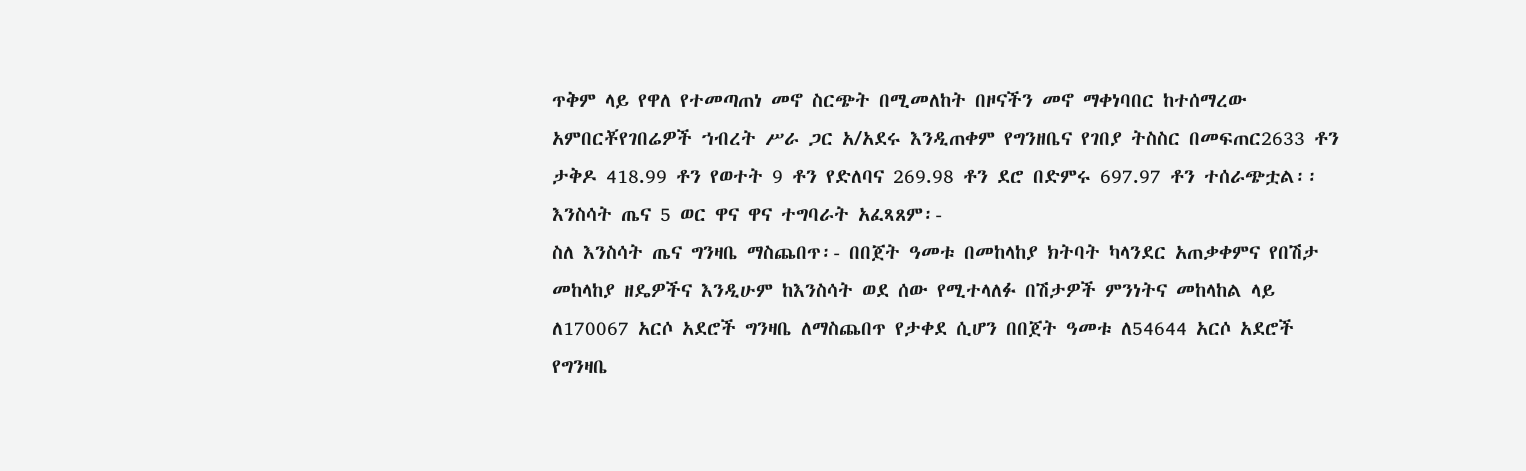ጥቅም ላይ የዋለ የተመጣጠነ መኖ ስርጭት በሚመለከት በዞናችን መኖ ማቀነባበር ከተሰማረው አምበርቾየገበሬዎች ኀብረት ሥራ ጋር አ/አደሩ እንዲጠቀም የግንዘቤና የገበያ ትስስር በመፍጠር2633 ቶን ታቅዶ 418.99 ቶን የወተት 9 ቶን የድለባና 269.98 ቶን ደሮ በድምሩ 697.97 ቶን ተሰራጭቷል፡፡
እንስሳት ጤና 5 ወር ዋና ዋና ተግባራት አፈጻጸም፡-
ስለ እንስሳት ጤና ግንዛቤ ማስጨበጥ፡- በበጀት ዓመቱ በመከላከያ ክትባት ካላንደር አጠቃቀምና የበሽታ መከላከያ ዘዴዎችና እንዲሁም ከእንስሳት ወደ ሰው የሚተላለፉ በሽታዎች ምንነትና መከላከል ላይ ለ170067 አርሶ አደሮች ግንዛቤ ለማስጨበጥ የታቀደ ሲሆን በበጀት ዓመቱ ለ54644 አርሶ አደሮች የግንዛቤ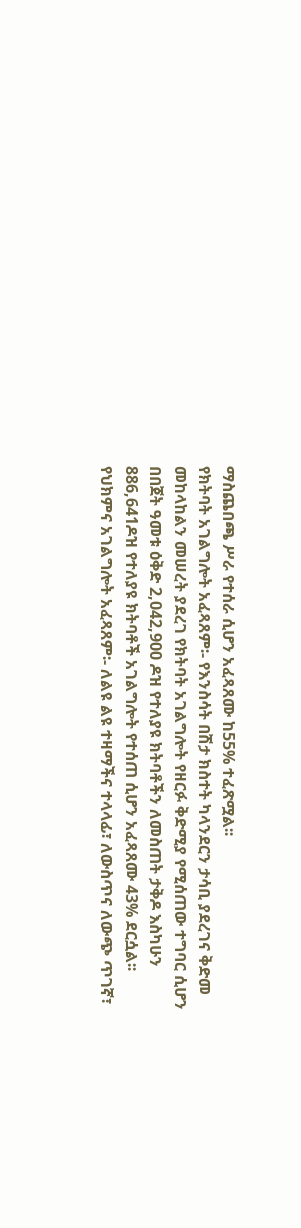ማስጨበጫ ሥራ የተሰራ ሲሆን አፈጻጸሙ ከ55% ተፈጽሟል፡፡
የክትባት አገልግሎት አፈጻጸም፡- የእንስሳት በሽታ ክስተት ካላንደርን ታሳቢ ያደረገና ቅድመ መከላከልን መሠረት ያደረገ የክትባት አገልግሎት የዘርፉ ቅድሚያ የሚሰጠው ተግባር ሲሆን በበጀት ዓመቱ ዕቅድ 2,042,900 ዶዝ የተለያዩ ክትባቶችን ለመስጠት ታቅዶ እስካሁን 886,641ዶዝ የተለያዩ ክትባቶች አገልግሎት የተሰጠ ሲሆን አፈጻጸሙ 43% ደርሷል፡፡
የህክምና አገልግሎት አፈጻጸም፡- ለልዩ ልዩ ተዛማችና ተላላፊ፣ ለውስጥና ለውጭ ጥገኛ፣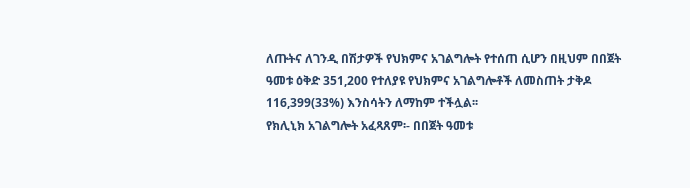ለጡትና ለገንዲ በሽታዎች የህክምና አገልግሎት የተሰጠ ሲሆን በዚህም በበጀት ዓመቱ ዕቅድ 351,200 የተለያዩ የህክምና አገልግሎቶች ለመስጠት ታቅዶ 116,399(33%) እንስሳትን ለማከም ተችሏል፡፡
የክሊኒክ አገልግሎት አፈጻጸም፡- በበጀት ዓመቱ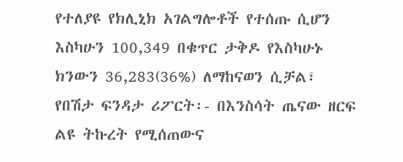የተለያዩ የክሊኒክ አገልግሎቶች የተሰጡ ሲሆን እስካሁን 100,349 በቁጥር ታቅዶ የእስካሁኑ ክንውን 36,283(36%) ለማከናወን ሲቻል፣
የበሽታ ፍንዳታ ሪፖርት፡- በእንስሳት ጤናው ዘርፍ ልዩ ትኩረት የሚሰጠውና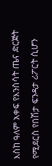እስከ ዓለም አቀፍ የእንስሳት ጤና ድርጅት የሚደርስ የበሽታ ፍንዳታ ሪፖርት ሲሆን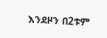እንደዞን በ2ቱም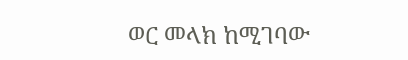ወር መላክ ከሚገባው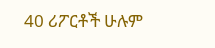40 ሪፖርቶች ሁሉም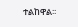ተልከዋል፡፡